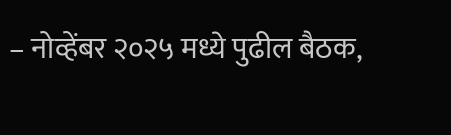– नोव्हेंबर २०२५ मध्ये पुढील बैठक,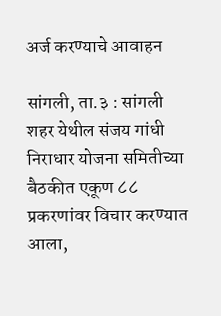अर्ज करण्याचे आवाहन

सांगली, ता.३ : सांगली शहर येथील संजय गांधी निराधार योजना समितीच्या बैठकीत एकूण ८८ प्रकरणांवर विचार करण्यात आला,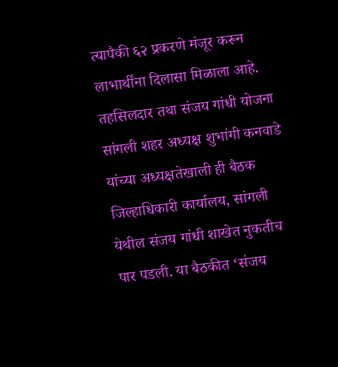त्यापैकी ६२ प्रकरणे मंजूर करून लाभार्थींना दिलासा मिळाला आहे. तहसिलदार तथा संजय गांधी योजना सांगली शहर अध्यक्ष शुभांगी कनवाडे यांच्या अध्यक्षतेखाली ही बैठक जिल्हाधिकारी कार्यालय, सांगली येथील संजय गांधी शाखेत नुकतीच पार पडली. या बैठकीत ‘संजय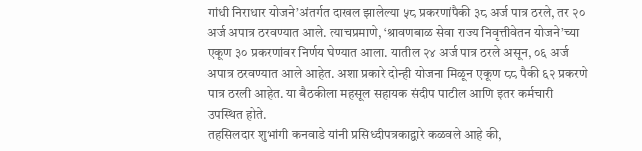गांधी निराधार योजने’अंतर्गत दाखल झालेल्या ५८ प्रकरणांपैकी ३८ अर्ज पात्र ठरले, तर २० अर्ज अपात्र ठरवण्यात आले. त्याचप्रमाणे, ‘श्रावणबाळ सेवा राज्य निवृत्तीवेतन योजने’च्या एकूण ३० प्रकरणांवर निर्णय घेण्यात आला. यातील २४ अर्ज पात्र ठरले असून, ०६ अर्ज अपात्र ठरवण्यात आले आहेत. अशा प्रकारे दोन्ही योजना मिळून एकूण ८८ पैकी ६२ प्रकरणे पात्र ठरली आहेत. या बैठकीला महसूल सहायक संदीप पाटील आणि इतर कर्मचारी उपस्थित होते.
तहसिलदार शुभांगी कनवाडे यांनी प्रसिध्दीपत्रकाद्वारे कळवले आहे की,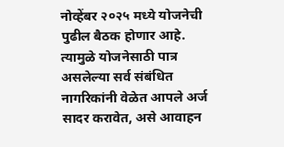नोव्हेंबर २०२५ मध्ये योजनेची पुढील बैठक होणार आहे. त्यामुळे योजनेसाठी पात्र असलेल्या सर्व संबंधित नागरिकांनी वेळेत आपले अर्ज सादर करावेत, असे आवाहन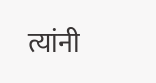त्यांनी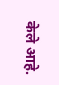केले आहे.